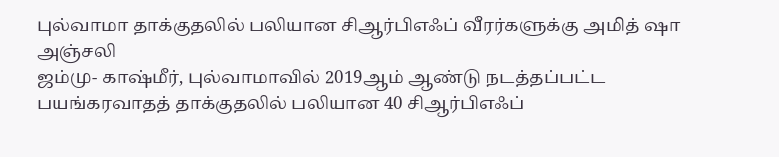புல்வாமா தாக்குதலில் பலியான சிஆர்பிஎஃப் வீரர்களுக்கு அமித் ஷா அஞ்சலி
ஜம்மு- காஷ்மீர், புல்வாமாவில் 2019ஆம் ஆண்டு நடத்தப்பட்ட பயங்கரவாதத் தாக்குதலில் பலியான 40 சிஆர்பிஎஃப்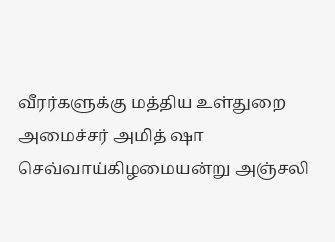வீரர்களுக்கு மத்திய உள்துறை அமைச்சர் அமித் ஷா செவ்வாய்கிழமையன்று அஞ்சலி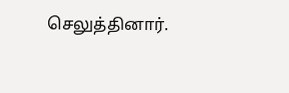செலுத்தினார்.